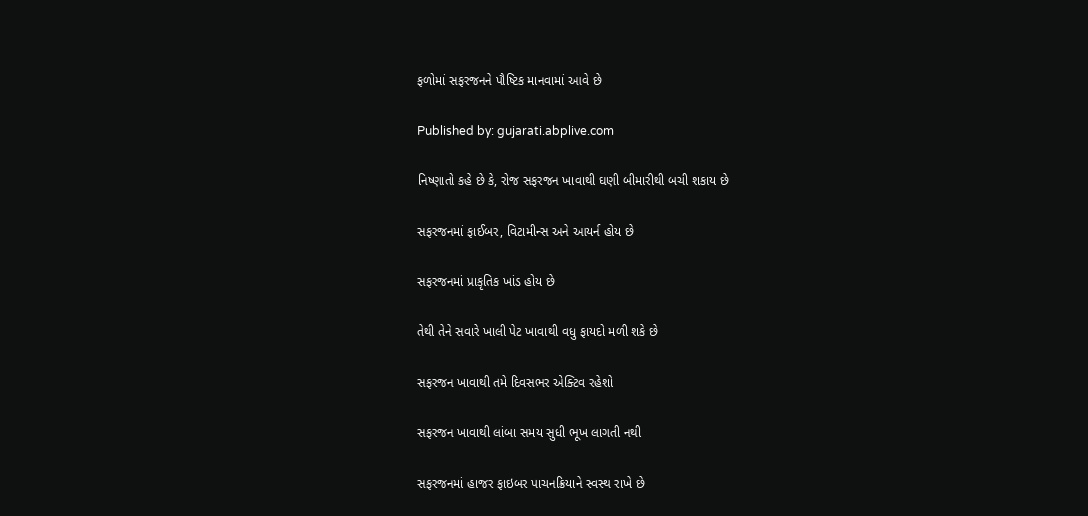ફળોમાં સફરજનને પૌષ્ટિક માનવામાં આવે છે

Published by: gujarati.abplive.com

નિષ્ણાતો કહે છે કે, રોજ સફરજન ખાવાથી ઘણી બીમારીથી બચી શકાય છે

સફરજનમાં ફાઈબર, વિટામીન્સ અને આયર્ન હોય છે

સફરજનમાં પ્રાકૃતિક ખાંડ હોય છે

તેથી તેને સવારે ખાલી પેટ ખાવાથી વધુ ફાયદો મળી શકે છે

સફરજન ખાવાથી તમે દિવસભર એક્ટિવ રહેશો

સફરજન ખાવાથી લાંબા સમય સુધી ભૂખ લાગતી નથી

સફરજનમાં હાજર ફાઇબર પાચનક્રિયાને સ્વસ્થ રાખે છે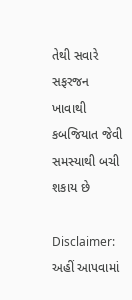તેથી સવારે સફરજન ખાવાથી કબજિયાત જેવી સમસ્યાથી બચી શકાય છે

Disclaimer: અહીં આપવામાં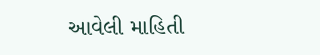આવેલી માહિતી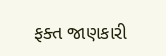ફક્ત જાણકારી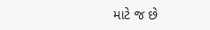માટે જ છે